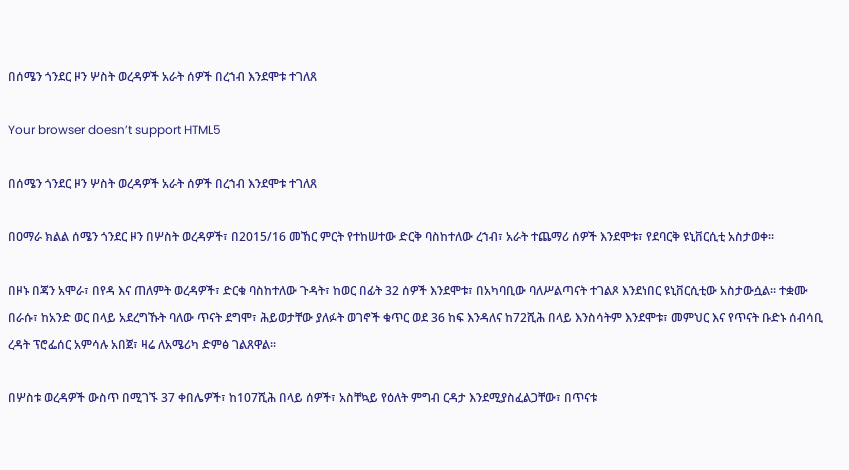በሰሜን ጎንደር ዞን ሦስት ወረዳዎች አራት ሰዎች በረኀብ እንደሞቱ ተገለጸ

Your browser doesn’t support HTML5

በሰሜን ጎንደር ዞን ሦስት ወረዳዎች አራት ሰዎች በረኀብ እንደሞቱ ተገለጸ

በዐማራ ክልል ሰሜን ጎንደር ዞን በሦስት ወረዳዎች፣ በ2015/16 መኸር ምርት የተከሠተው ድርቅ ባስከተለው ረኀብ፣ አራት ተጨማሪ ሰዎች እንደሞቱ፣ የደባርቅ ዩኒቨርሲቲ አስታወቀ፡፡

በዞኑ በጃን አሞራ፣ በየዳ እና ጠለምት ወረዳዎች፣ ድርቁ ባስከተለው ጉዳት፣ ከወር በፊት 32 ሰዎች እንደሞቱ፣ በአካባቢው ባለሥልጣናት ተገልጾ እንደነበር ዩኒቨርሲቲው አስታውሷል፡፡ ተቋሙ በራሱ፣ ከአንድ ወር በላይ አደረግኹት ባለው ጥናት ደግሞ፣ ሕይወታቸው ያለፉት ወገኖች ቁጥር ወደ 36 ከፍ እንዳለና ከ72ሺሕ በላይ እንስሳትም እንደሞቱ፣ መምህር እና የጥናት ቡድኑ ሰብሳቢ ረዳት ፕሮፌሰር አምሳሉ አበጀ፣ ዛሬ ለአሜሪካ ድምፅ ገልጸዋል፡፡

በሦስቱ ወረዳዎች ውስጥ በሚገኙ 37 ቀበሌዎች፣ ከ107ሺሕ በላይ ሰዎች፣ አስቸኳይ የዕለት ምግብ ርዳታ እንደሚያስፈልጋቸው፣ በጥናቱ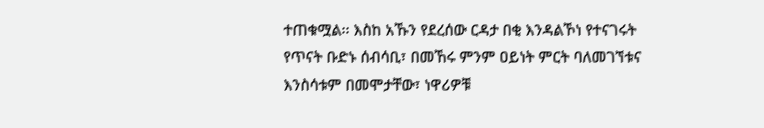ተጠቁሟል፡፡ እስከ አኹን የደረሰው ርዳታ በቂ እንዳልኾነ የተናገሩት የጥናት ቡድኑ ሰብሳቢ፣ በመኸሩ ምንም ዐይነት ምርት ባለመገኘቱና እንስሳቱም በመሞታቸው፣ ነዋሪዎቹ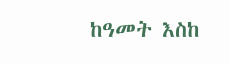ከዓመት እስከ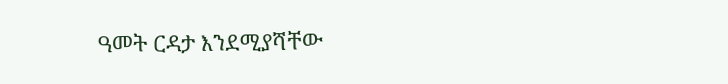ዓመት ርዳታ እንደሚያሻቸው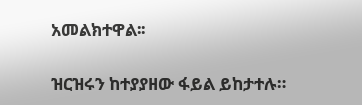አመልክተዋል፡፡

ዝርዝሩን ከተያያዘው ፋይል ይከታተሉ።